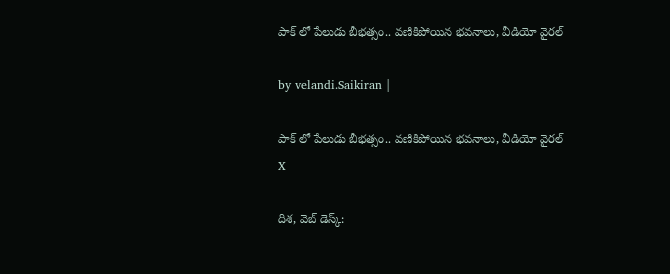పాక్ లో పేలుడు బీభత్సం.. వణికిపోయిన భవనాలు, వీడియో వైర‌ల్‌

by velandi.Saikiran |

పాక్ లో పేలుడు బీభత్సం.. వణికిపోయిన భవనాలు, వీడియో వైర‌ల్‌
X

దిశ‌, వెబ్ డెస్క్‌: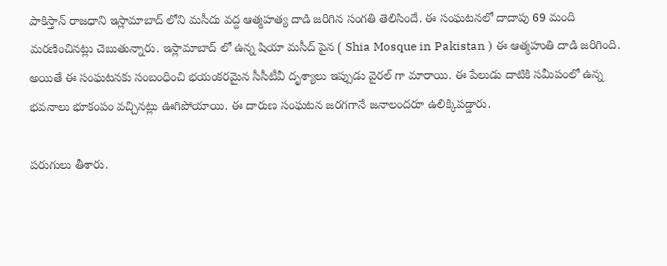పాకిస్తాన్ రాజధాని ఇస్లామాబాద్ లోని మసీదు వద్ద ఆత్మహత్య దాడి జరిగిన సంగతి తెలిసిందే. ఈ సంఘటనలో దాదాపు 69 మంది మరణించినట్లు చెబుతున్నారు. ఇస్లామాబాద్ లో ఉన్న షియా మసీద్ పైన ( Shia Mosque in Pakistan ) ఈ ఆత్మహుతి దాడి జరిగింది. అయితే ఈ సంఘటనకు సంబంధించి భయంకరమైన సీసీటీవీ దృశ్యాలు ఇప్పుడు వైరల్ గా మారాయి. ఈ పేలుడు దాటికి సమీపంలో ఉన్న భవనాలు భూకంపం వచ్చినట్లు ఊగిపోయాయి. ఈ దారుణ సంఘటన జరగగానే జనాలందరూ ఉలిక్కిపడ్డారు.

పరుగులు తీశారు.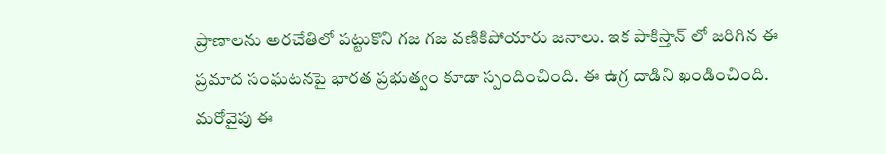ప్రాణాలను అరచేతిలో పట్టుకొని గజ గజ వణికిపోయారు జనాలు. ఇక పాకిస్తాన్ లో జరిగిన ఈ ప్రమాద సంఘటనపై భారత ప్రభుత్వం కూడా స్పందించింది. ఈ ఉగ్ర దాడిని ఖండించింది. మరోవైపు ఈ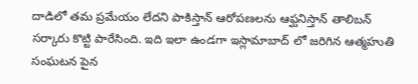దాడిలో తమ ప్రమేయం లేదని పాకిస్తాన్ ఆరోపణలను ఆఫ్ఘనిస్తాన్ తాలిబన్ సర్కారు కొట్టి పారేసింది. ఇది ఇలా ఉండగా ఇస్లామాబాద్ లో జరిగిన ఆత్మహుతి సంఘటన పైన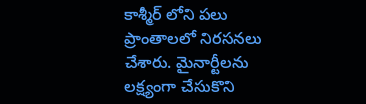కాశ్మీర్ లోని పలు ప్రాంతాలలో నిరసనలు చేశారు. మైనార్టీలను లక్ష్యంగా చేసుకొని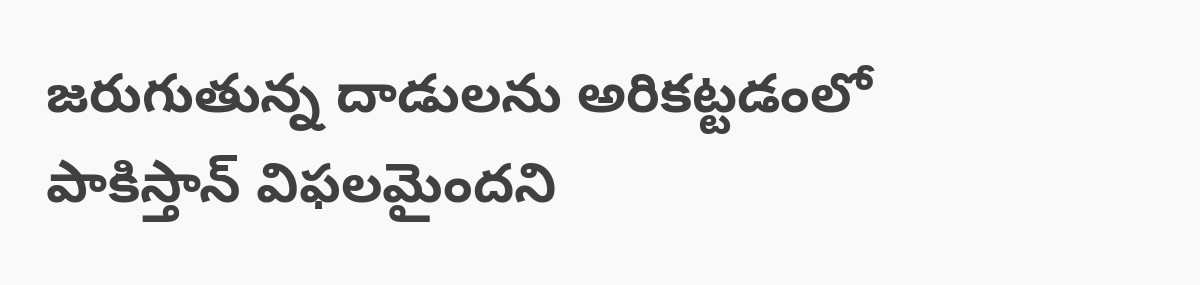జరుగుతున్న దాడులను అరికట్టడంలో పాకిస్తాన్ విఫలమైందని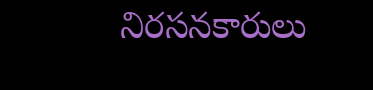నిరసనకారులు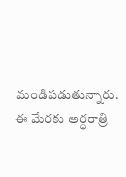మండిపడుతున్నారు. ఈ మేర‌కు అర్ధరాత్రి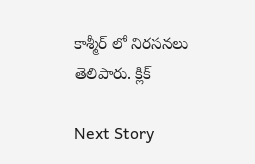కాశ్మీర్ లో నిరసనలు తెలిపారు. క్లిక్

Next Story